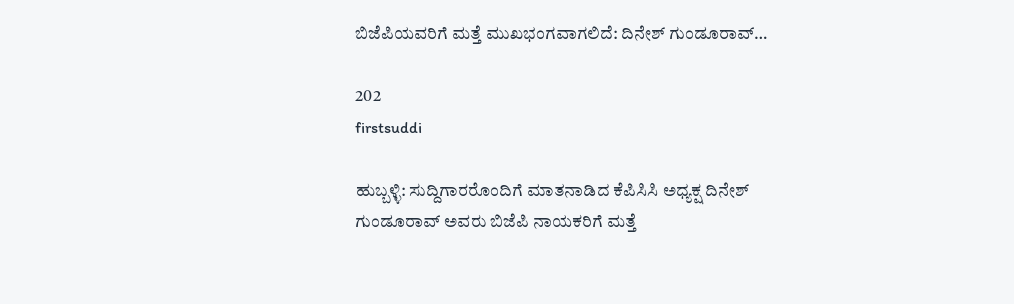ಬಿಜೆಪಿಯವರಿಗೆ ಮತ್ತೆ ಮುಖಭಂಗವಾಗಲಿದೆ: ದಿನೇಶ್ ಗುಂಡೂರಾವ್…

202
firstsuddi

ಹುಬ್ಬಳ್ಳಿ: ಸುದ್ದಿಗಾರರೊಂದಿಗೆ ಮಾತನಾಡಿದ ಕೆಪಿಸಿಸಿ ಅಧ್ಯಕ್ಷ ದಿನೇಶ್ ಗುಂಡೂರಾವ್ ಅವರು ಬಿಜೆಪಿ ನಾಯಕರಿಗೆ ಮತ್ತೆ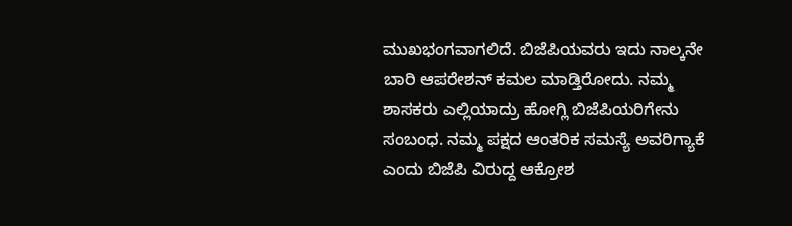ಮುಖಭಂಗವಾಗಲಿದೆ. ಬಿಜೆಪಿಯವರು ಇದು ನಾಲ್ಕನೇ ಬಾರಿ ಆಪರೇಶನ್ ಕಮಲ ಮಾಡ್ತಿರೋದು. ನಮ್ಮ ಶಾಸಕರು ಎಲ್ಲಿಯಾದ್ರು ಹೋಗ್ಲಿ ಬಿಜೆಪಿಯರಿಗೇನು ಸಂಬಂಧ. ನಮ್ಮ ಪಕ್ಷದ ಆಂತರಿಕ ಸಮಸ್ಯೆ ಅವರಿಗ್ಯಾಕೆ ಎಂದು ಬಿಜೆಪಿ ವಿರುದ್ದ ಆಕ್ರೋಶ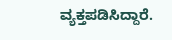ವ್ಯಕ್ತಪಡಿಸಿದ್ದಾರೆ.